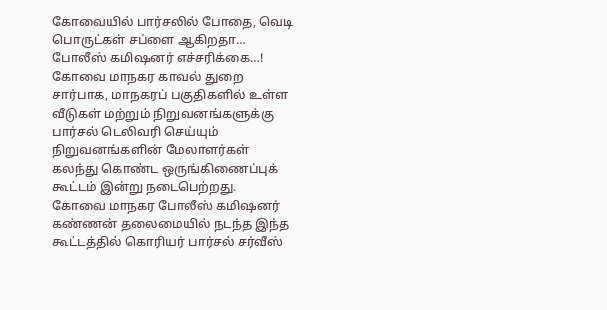கோவையில் பார்சலில் போதை, வெடி பொருட்கள் சப்ளை ஆகிறதா… போலீஸ் கமிஷனர் எச்சரிக்கை…!
கோவை மாநகர காவல் துறை சார்பாக, மாநகரப் பகுதிகளில் உள்ள வீடுகள் மற்றும் நிறுவனங்களுக்கு பார்சல் டெலிவரி செய்யும் நிறுவனங்களின் மேலாளர்கள் கலந்து கொண்ட ஒருங்கிணைப்புக் கூட்டம் இன்று நடைபெற்றது.
கோவை மாநகர போலீஸ் கமிஷனர் கண்ணன் தலைமையில் நடந்த இந்த கூட்டத்தில் கொரியர் பார்சல் சர்வீஸ்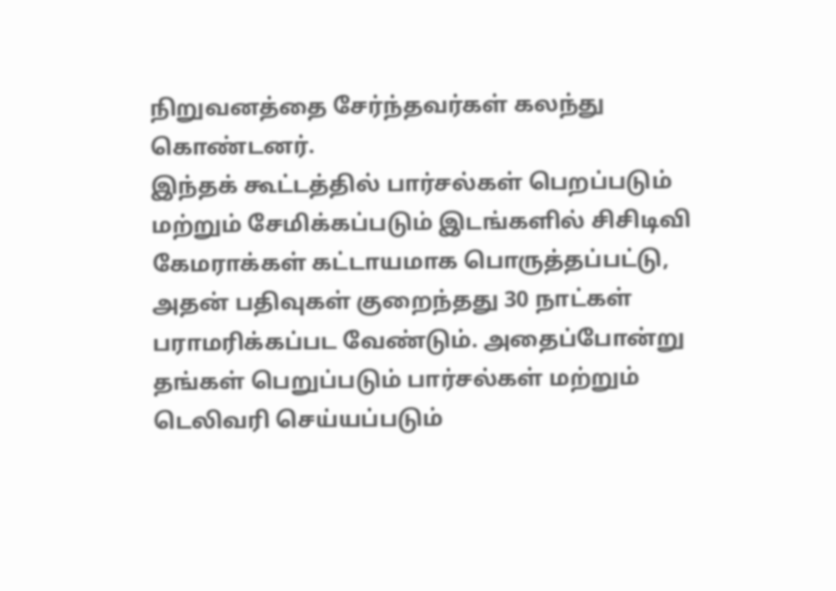நிறுவனத்தை சேர்ந்தவர்கள் கலந்து கொண்டனர்.
இந்தக் கூட்டத்தில் பார்சல்கள் பெறப்படும் மற்றும் சேமிக்கப்படும் இடங்களில் சிசிடிவி கேமராக்கள் கட்டாயமாக பொருத்தப்பட்டு, அதன் பதிவுகள் குறைந்தது 30 நாட்கள் பராமரிக்கப்பட வேண்டும். அதைப்போன்று தங்கள் பெறுப்படும் பார்சல்கள் மற்றும் டெலிவரி செய்யப்படும்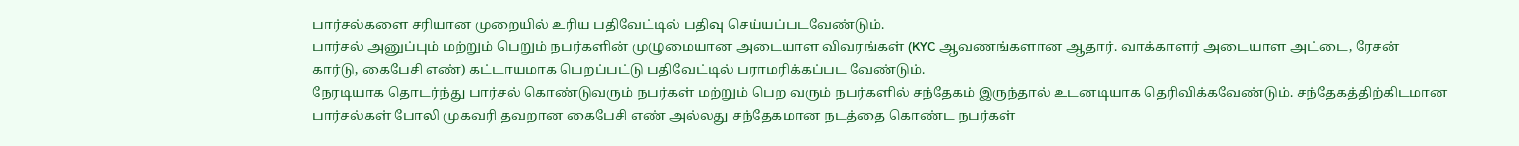பார்சல்களை சரியான முறையில் உரிய பதிவேட்டில் பதிவு செய்யப்படவேண்டும்.
பார்சல் அனுப்பும் மற்றும் பெறும் நபர்களின் முழுமையான அடையாள விவரங்கள் (KYC ஆவணங்களான ஆதார். வாக்காளர் அடையாள அட்டை, ரேசன் கார்டு, கைபேசி எண்) கட்டாயமாக பெறப்பட்டு பதிவேட்டில் பராமரிக்கப்பட வேண்டும்.
நேரடியாக தொடர்ந்து பார்சல் கொண்டுவரும் நபர்கள் மற்றும் பெற வரும் நபர்களில் சந்தேகம் இருந்தால் உடனடியாக தெரிவிக்கவேண்டும். சந்தேகத்திற்கிடமான பார்சல்கள் போலி முகவரி தவறான கைபேசி எண் அல்லது சந்தேகமான நடத்தை கொண்ட நபர்கள்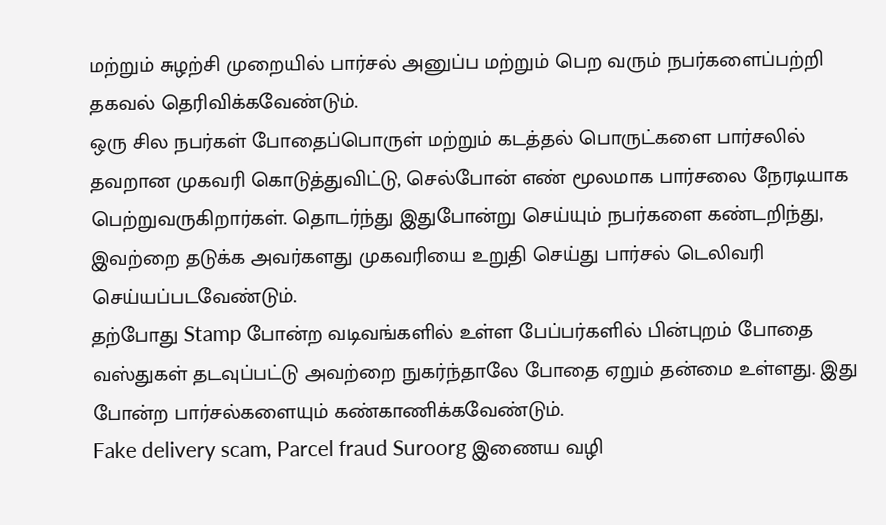மற்றும் சுழற்சி முறையில் பார்சல் அனுப்ப மற்றும் பெற வரும் நபர்களைப்பற்றி தகவல் தெரிவிக்கவேண்டும்.
ஒரு சில நபர்கள் போதைப்பொருள் மற்றும் கடத்தல் பொருட்களை பார்சலில் தவறான முகவரி கொடுத்துவிட்டு, செல்போன் எண் மூலமாக பார்சலை நேரடியாக பெற்றுவருகிறார்கள். தொடர்ந்து இதுபோன்று செய்யும் நபர்களை கண்டறிந்து, இவற்றை தடுக்க அவர்களது முகவரியை உறுதி செய்து பார்சல் டெலிவரி செய்யப்படவேண்டும்.
தற்போது Stamp போன்ற வடிவங்களில் உள்ள பேப்பர்களில் பின்புறம் போதை வஸ்துகள் தடவுப்பட்டு அவற்றை நுகர்ந்தாலே போதை ஏறும் தன்மை உள்ளது. இது போன்ற பார்சல்களையும் கண்காணிக்கவேண்டும்.
Fake delivery scam, Parcel fraud Suroorg இணைய வழி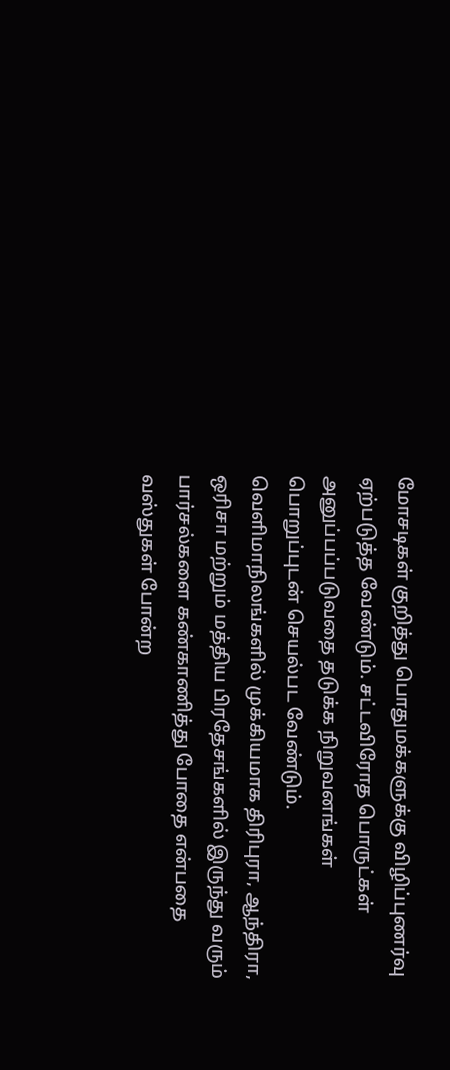மோசடிகள் குறித்து பொதுமக்களுக்கு விழிப்புணர்வு ஏற்படுத்த வேண்டும். சட்டவிரோத பொருட்கள் அனுப்பப்படுவதை தடுக்க நிறுவனங்கள் பொறுப்புடன் செயல்பட வேண்டும்.
வெளிமாநிலங்களில் முக்கியமாக திரிபுரா, ஆந்திரா, ஒரிசா மற்றும் மத்திய பிரதேசங்களில் இருந்து வரும் பார்சல்களை கண்காணித்து போதை என்பதை வஸ்துகள் போன்ற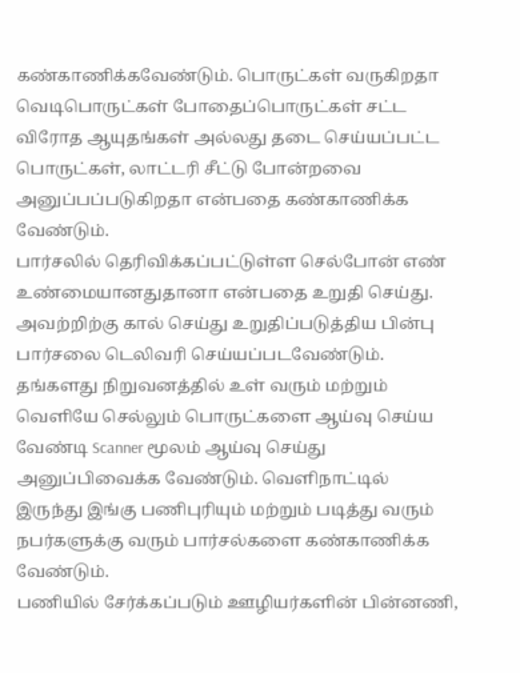கண்காணிக்கவேண்டும். பொருட்கள் வருகிறதா வெடிபொருட்கள் போதைப்பொருட்கள் சட்ட விரோத ஆயுதங்கள் அல்லது தடை செய்யப்பட்ட பொருட்கள், லாட்டரி சீட்டு போன்றவை அனுப்பப்படுகிறதா என்பதை கண்காணிக்க வேண்டும்.
பார்சலில் தெரிவிக்கப்பட்டுள்ள செல்போன் எண் உண்மையானதுதானா என்பதை உறுதி செய்து. அவற்றிற்கு கால் செய்து உறுதிப்படுத்திய பின்பு பார்சலை டெலிவரி செய்யப்படவேண்டும்.
தங்களது நிறுவனத்தில் உள் வரும் மற்றும் வெளியே செல்லும் பொருட்களை ஆய்வு செய்ய வேண்டி Scanner மூலம் ஆய்வு செய்து அனுப்பிவைக்க வேண்டும். வெளிநாட்டில் இருந்து இங்கு பணிபுரியும் மற்றும் படித்து வரும் நபர்களுக்கு வரும் பார்சல்களை கண்காணிக்க வேண்டும்.
பணியில் சேர்க்கப்படும் ஊழியர்களின் பின்னணி,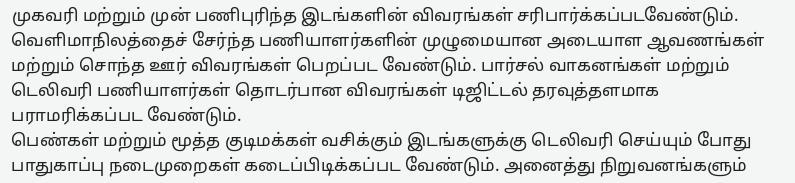முகவரி மற்றும் முன் பணிபுரிந்த இடங்களின் விவரங்கள் சரிபார்க்கப்படவேண்டும். வெளிமாநிலத்தைச் சேர்ந்த பணியாளர்களின் முழுமையான அடையாள ஆவணங்கள் மற்றும் சொந்த ஊர் விவரங்கள் பெறப்பட வேண்டும். பார்சல் வாகனங்கள் மற்றும் டெலிவரி பணியாளர்கள் தொடர்பான விவரங்கள் டிஜிட்டல் தரவுத்தளமாக பராமரிக்கப்பட வேண்டும்.
பெண்கள் மற்றும் மூத்த குடிமக்கள் வசிக்கும் இடங்களுக்கு டெலிவரி செய்யும் போது பாதுகாப்பு நடைமுறைகள் கடைப்பிடிக்கப்பட வேண்டும். அனைத்து நிறுவனங்களும்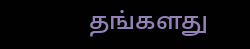தங்களது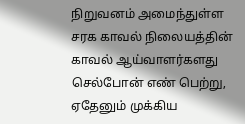நிறுவனம் அமைந்துள்ள சரக காவல் நிலையத்தின் காவல் ஆய்வாளர்களது செல்போன் எண் பெற்று, ஏதேனும் முக்கிய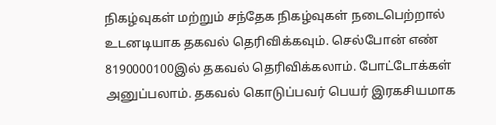நிகழ்வுகள் மற்றும் சந்தேக நிகழ்வுகள் நடைபெற்றால் உடனடியாக தகவல் தெரிவிக்கவும். செல்போன் எண் 8190000100இல் தகவல் தெரிவிக்கலாம். போட்டோக்கள் அனுப்பலாம். தகவல் கொடுப்பவர் பெயர் இரகசியமாக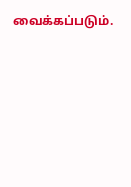வைக்கப்படும்.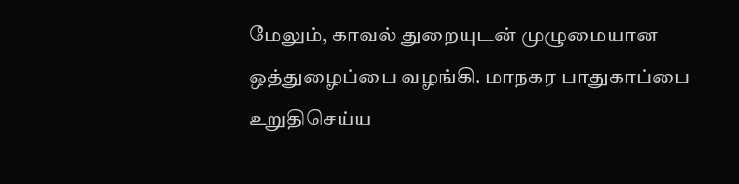மேலும், காவல் துறையுடன் முழுமையான ஒத்துழைப்பை வழங்கி. மாநகர பாதுகாப்பை உறுதிசெய்ய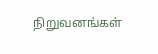நிறுவனங்கள்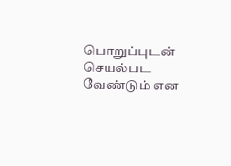பொறுப்புடன் செயல்பட வேண்டும் என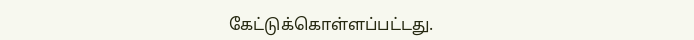கேட்டுக்கொள்ளப்பட்டது.